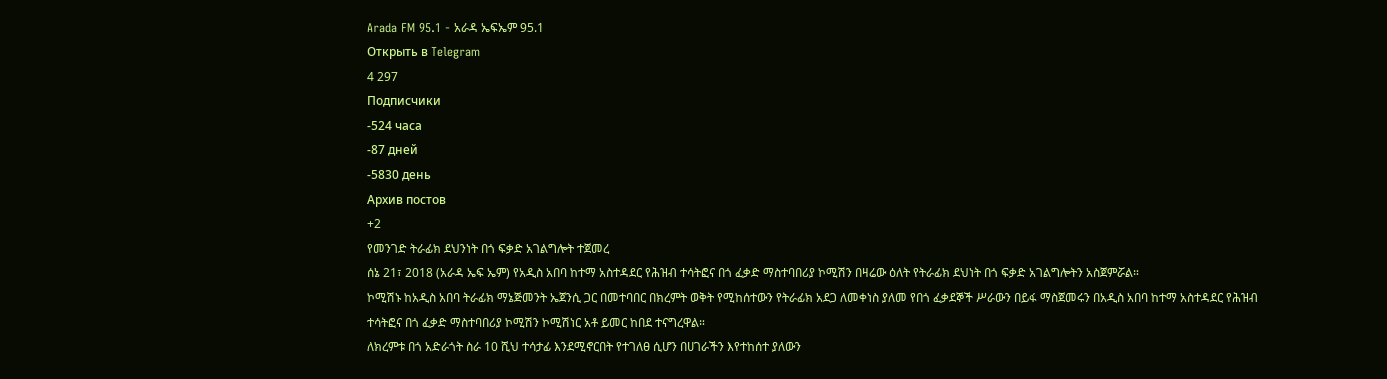Arada FM 95.1 - አራዳ ኤፍኤም 95.1
Открыть в Telegram
4 297
Подписчики
-524 часа
-87 дней
-5830 день
Архив постов
+2
የመንገድ ትራፊክ ደህንነት በጎ ፍቃድ አገልግሎት ተጀመረ
ሰኔ 21፣ 2018 (አራዳ ኤፍ ኤም) የአዲስ አበባ ከተማ አስተዳደር የሕዝብ ተሳትፎና በጎ ፈቃድ ማስተባበሪያ ኮሚሽን በዛሬው ዕለት የትራፊክ ደህነት በጎ ፍቃድ አገልግሎትን አስጀምሯል።
ኮሚሽኑ ከአዲስ አበባ ትራፊክ ማኔጅመንት ኤጀንሲ ጋር በመተባበር በክረምት ወቅት የሚከሰተውን የትራፊክ አደጋ ለመቀነስ ያለመ የበጎ ፈቃደኞች ሥራውን በይፋ ማስጀመሩን በአዲስ አበባ ከተማ አስተዳደር የሕዝብ ተሳትፎና በጎ ፈቃድ ማስተባበሪያ ኮሚሽን ኮሚሽነር አቶ ይመር ከበደ ተናግረዋል።
ለክረምቱ በጎ አድራጎት ስራ 10 ሺህ ተሳታፊ እንደሚኖርበት የተገለፀ ሲሆን በሀገራችን እየተከሰተ ያለውን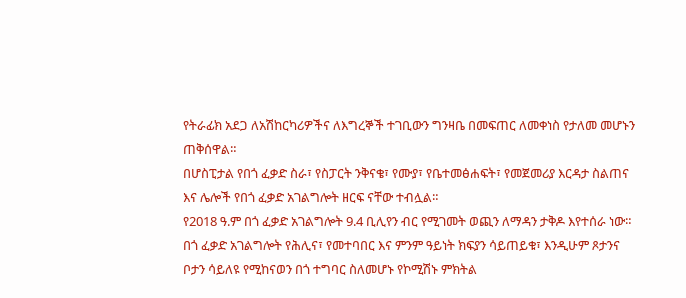የትራፊክ አደጋ ለአሽከርካሪዎችና ለእግረኞች ተገቢውን ግንዛቤ በመፍጠር ለመቀነስ የታለመ መሆኑን ጠቅሰዋል።
በሆስፒታል የበጎ ፈቃድ ስራ፣ የስፓርት ንቅናቄ፣ የሙያ፣ የቤተመፅሐፍት፣ የመጀመሪያ እርዳታ ስልጠና እና ሌሎች የበጎ ፈቃድ አገልግሎት ዘርፍ ናቸው ተብሏል።
የ2018 ዓ.ም በጎ ፈቃድ አገልግሎት 9.4 ቢሊየን ብር የሚገመት ወጪን ለማዳን ታቅዶ እየተሰራ ነው።
በጎ ፈቃድ አገልግሎት የሕሊና፣ የመተባበር እና ምንም ዓይነት ክፍያን ሳይጠይቁ፣ እንዲሁም ጾታንና ቦታን ሳይለዩ የሚከናወን በጎ ተግባር ስለመሆኑ የኮሚሽኑ ምክትል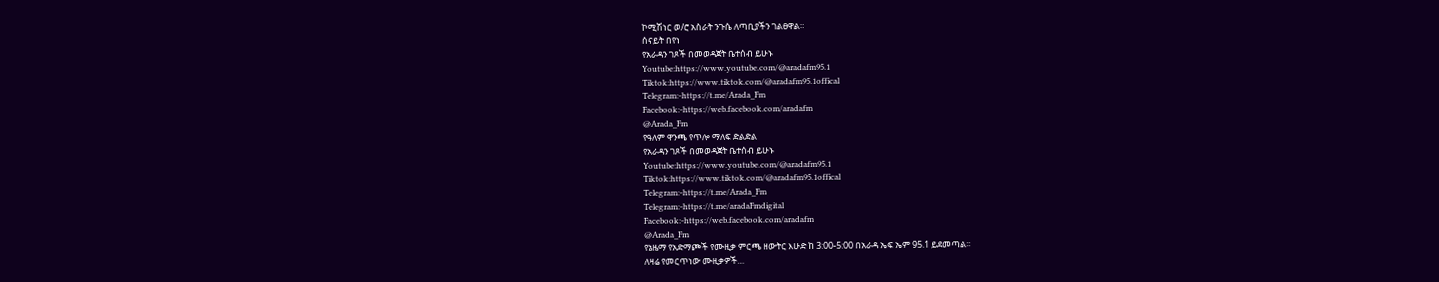ኮሚሽነር ወ/ሮ አስራት ንጉሴ ለጣቢያችን ገልፀዋል።
ሰናይት በየነ
የአራዳን ገጾች በመወዳጀት ቤተሰብ ይሁኑ
Youtube:https://www.youtube.com/@aradafm95.1
Tiktok:https://www.tiktok.com/@aradafm95.1offical
Telegram:-https://t.me/Arada_Fm
Facebook:-https://web.facebook.com/aradafm
@Arada_Fm
የዓለም ዋንጫ የጥሎ ማለፍ ድልድል
የአራዳን ገጾች በመወዳጀት ቤተሰብ ይሁኑ
Youtube:https://www.youtube.com/@aradafm95.1
Tiktok:https://www.tiktok.com/@aradafm95.1offical
Telegram:-https://t.me/Arada_Fm
Telegram:-https://t.me/aradaFmdigital
Facebook:-https://web.facebook.com/aradafm
@Arada_Fm
የኔዜማ የአድማጮች የሙዚቃ ምርጫ ዘውትር እሁድ ከ 3:00-5:00 በአራዳ ኤፍ ኤም 95.1 ይደመጣል፡፡
ለዛሬ የመርጥነው ሙዚቃዎች…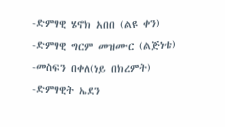-ድምፃዊ ሄኖክ አበበ (ልዩ ቀን)
-ድምፃዊ ግርም መዝሙር (ልጅነቴ)
-መስፍን በቀለ(ነይ በክረምት)
-ድምፃዊት ኤደን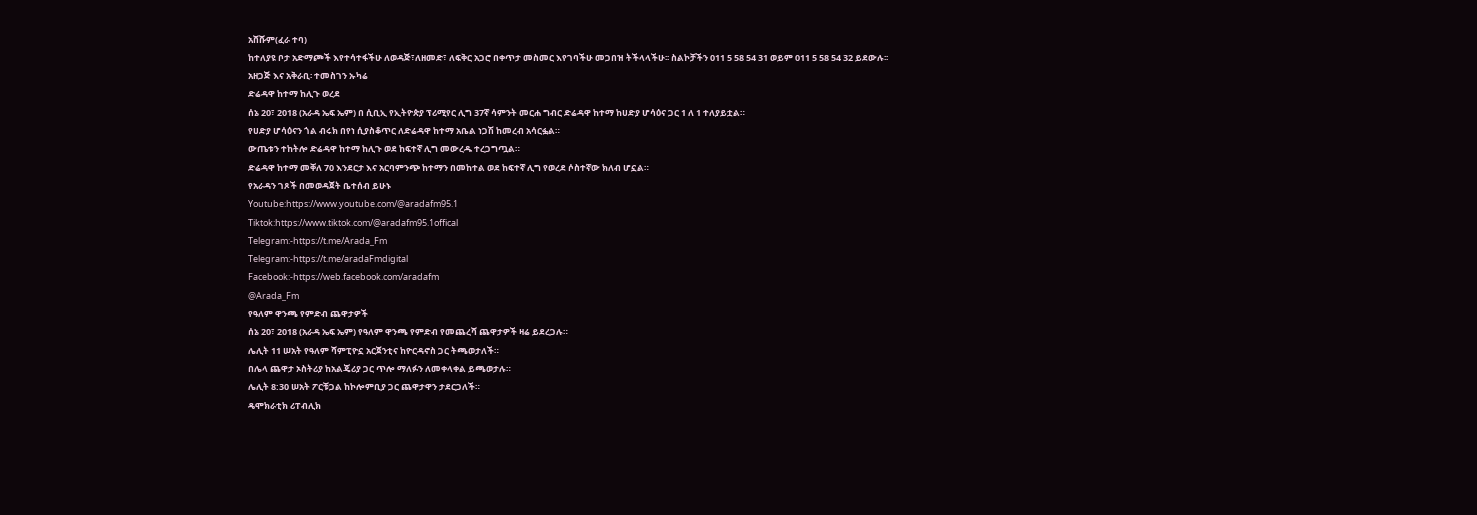አሸሹም(ፈራ ተባ)
ከተለያዩ ቦታ አድማጮች እየተሳተፋችሁ ለወዳጅ፣ለዘመድ፣ ለፍቅር አጋሮ በቀጥታ መስመር እየገባችሁ መጋበዝ ትችላላችሁ፡፡ ስልኮቻችን 011 5 58 54 31 ወይም 011 5 58 54 32 ይደውሉ፡፡
አዘጋጅ እና አቅራቢ፡ ተመስገን ኡካሬ
ድሬዳዋ ከተማ ከሊጉ ወረደ
ሰኔ 20፣ 2018 (አራዳ ኤፍ ኤም) በ ሲቢኢ የኢትዮጵያ ፕሪሚየር ሊግ 37ኛ ሳምንት መርሐ ግብር ድሬዳዋ ከተማ ከሀድያ ሆሳዕና ጋር 1 ለ 1 ተለያይቷል።
የሀድያ ሆሳዕናን ጎል ብሩክ በየነ ሲያስቆጥር ለድሬዳዋ ከተማ አቤል ነጋሽ ከመረብ አሳርፏል።
ውጤቱን ተከትሎ ድሬዳዋ ከተማ ከሊጉ ወደ ከፍተኛ ሊግ መውረዱ ተረጋግጧል።
ድሬዳዋ ከተማ መቐለ 70 እንደርታ እና አርባምንጭ ከተማን በመከተል ወደ ከፍተኛ ሊግ የወረደ ሶስተኛው ክለብ ሆኗል።
የአራዳን ገጾች በመወዳጀት ቤተሰብ ይሁኑ
Youtube:https://www.youtube.com/@aradafm95.1
Tiktok:https://www.tiktok.com/@aradafm95.1offical
Telegram:-https://t.me/Arada_Fm
Telegram:-https://t.me/aradaFmdigital
Facebook:-https://web.facebook.com/aradafm
@Arada_Fm
የዓለም ዋንጫ የምድብ ጨዋታዎች
ሰኔ 20፣ 2018 (አራዳ ኤፍ ኤም) የዓለም ዋንጫ የምድብ የመጨረሻ ጨዋታዎች ዛሬ ይደረጋሉ።
ሌሊት 11 ሠአት የዓለም ሻምፒዮኗ አርጀንቲና ከዮርዳኖስ ጋር ትጫወታለች።
በሌላ ጨዋታ ኦስትሪያ ከአልጄሪያ ጋር ጥሎ ማለፉን ለመቀላቀል ይጫወታሉ።
ሌሊት 8:30 ሠአት ፖርቹጋል ከኮሎምቢያ ጋር ጨዋታዋን ታደርጋለች።
ዴሞክራቲክ ሪፐብሊክ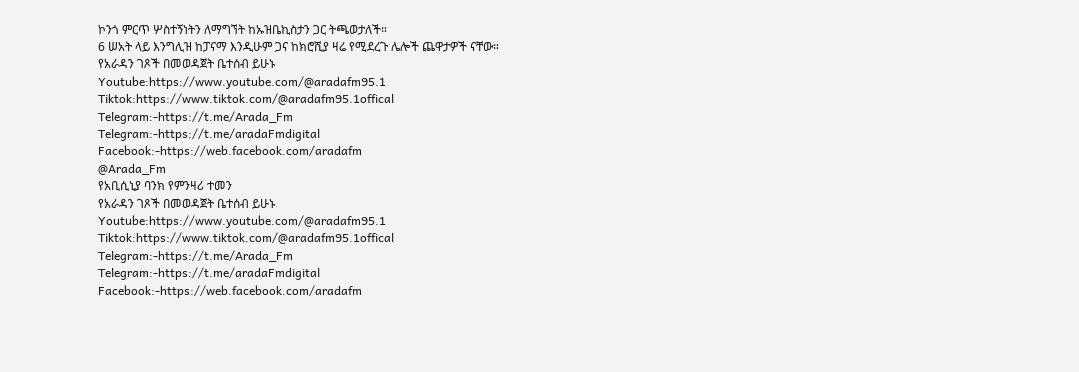ኮንጎ ምርጥ ሦስተኝነትን ለማግኘት ከኡዝቤኪስታን ጋር ትጫወታለች።
6 ሠአት ላይ እንግሊዝ ከፓናማ እንዲሁም ጋና ከክሮሺያ ዛሬ የሚደረጉ ሌሎች ጨዋታዎች ናቸው።
የአራዳን ገጾች በመወዳጀት ቤተሰብ ይሁኑ
Youtube:https://www.youtube.com/@aradafm95.1
Tiktok:https://www.tiktok.com/@aradafm95.1offical
Telegram:-https://t.me/Arada_Fm
Telegram:-https://t.me/aradaFmdigital
Facebook:-https://web.facebook.com/aradafm
@Arada_Fm
የአቢሲኒያ ባንክ የምንዛሪ ተመን
የአራዳን ገጾች በመወዳጀት ቤተሰብ ይሁኑ
Youtube:https://www.youtube.com/@aradafm95.1
Tiktok:https://www.tiktok.com/@aradafm95.1offical
Telegram:-https://t.me/Arada_Fm
Telegram:-https://t.me/aradaFmdigital
Facebook:-https://web.facebook.com/aradafm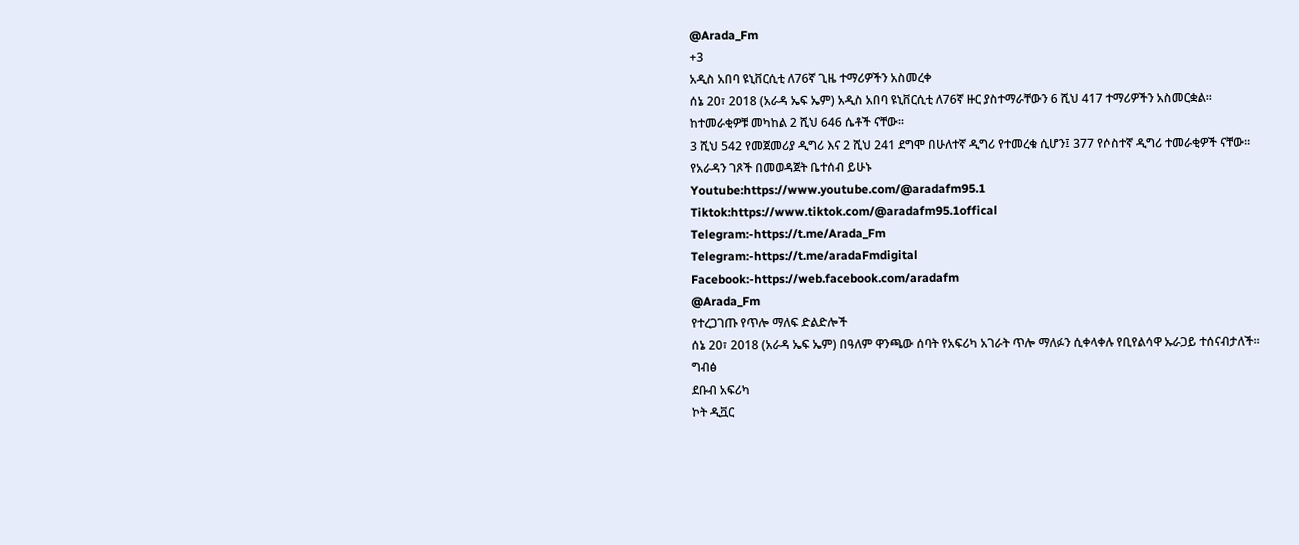@Arada_Fm
+3
አዲስ አበባ ዩኒቨርሲቲ ለ76ኛ ጊዜ ተማሪዎችን አስመረቀ
ሰኔ 20፣ 2018 (አራዳ ኤፍ ኤም) አዲስ አበባ ዩኒቨርሲቲ ለ76ኛ ዙር ያስተማራቸውን 6 ሺህ 417 ተማሪዎችን አስመርቋል።
ከተመራቂዎቹ መካከል 2 ሺህ 646 ሴቶች ናቸው።
3 ሺህ 542 የመጀመሪያ ዲግሪ እና 2 ሺህ 241 ደግሞ በሁለተኛ ዲግሪ የተመረቁ ሲሆን፤ 377 የሶስተኛ ዲግሪ ተመራቂዎች ናቸው።
የአራዳን ገጾች በመወዳጀት ቤተሰብ ይሁኑ
Youtube:https://www.youtube.com/@aradafm95.1
Tiktok:https://www.tiktok.com/@aradafm95.1offical
Telegram:-https://t.me/Arada_Fm
Telegram:-https://t.me/aradaFmdigital
Facebook:-https://web.facebook.com/aradafm
@Arada_Fm
የተረጋገጡ የጥሎ ማለፍ ድልድሎች
ሰኔ 20፣ 2018 (አራዳ ኤፍ ኤም) በዓለም ዋንጫው ሰባት የአፍሪካ አገራት ጥሎ ማለፉን ሲቀላቀሉ የቢየልሳዋ ኡራጋይ ተሰናብታለች።
ግብፅ
ደቡብ አፍሪካ
ኮት ዲቯር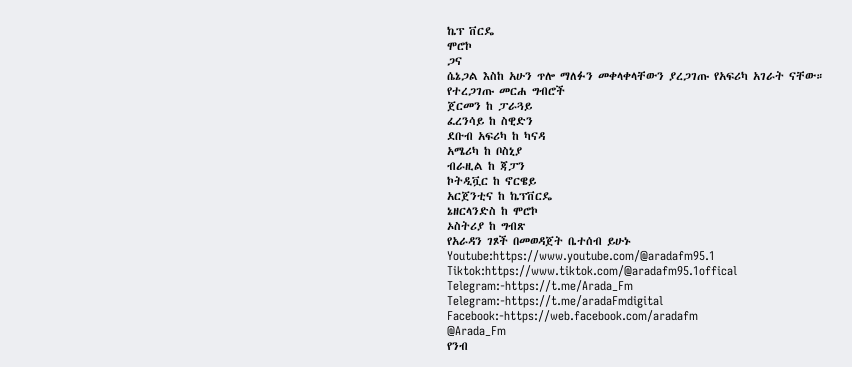ኬፕ ቨርዴ
ሞሮኮ
ጋና
ሴኔጋል እስከ አሁን ጥሎ ማለፉን መቀላቀላቸውን ያረጋገጡ የአፍሪካ አገራት ናቸው።
የተረጋገጡ መርሐ ግብሮች
ጀርመን ከ ፓራጓይ
ፈረንሳይ ከ ስዊድን
ደቡብ አፍሪካ ከ ካናዳ
አሜሪካ ከ ቦስኒያ
ብራዚል ከ ጃፓን
ኮትዲቯር ከ ኖርዌይ
አርጀንቲና ከ ኬፕቨርዴ
ኔዘርላንድስ ከ ሞሮኮ
ኦስትሪያ ከ ግብጽ
የአራዳን ገጾች በመወዳጀት ቤተሰብ ይሁኑ
Youtube:https://www.youtube.com/@aradafm95.1
Tiktok:https://www.tiktok.com/@aradafm95.1offical
Telegram:-https://t.me/Arada_Fm
Telegram:-https://t.me/aradaFmdigital
Facebook:-https://web.facebook.com/aradafm
@Arada_Fm
የንብ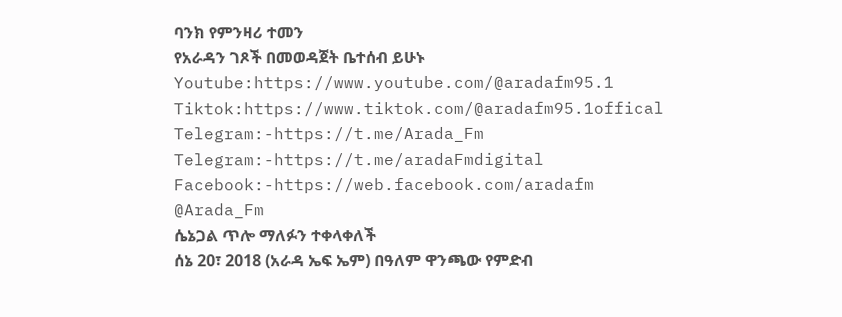ባንክ የምንዛሪ ተመን
የአራዳን ገጾች በመወዳጀት ቤተሰብ ይሁኑ
Youtube:https://www.youtube.com/@aradafm95.1
Tiktok:https://www.tiktok.com/@aradafm95.1offical
Telegram:-https://t.me/Arada_Fm
Telegram:-https://t.me/aradaFmdigital
Facebook:-https://web.facebook.com/aradafm
@Arada_Fm
ሴኔጋል ጥሎ ማለፉን ተቀላቀለች
ሰኔ 20፣ 2018 (አራዳ ኤፍ ኤም) በዓለም ዋንጫው የምድብ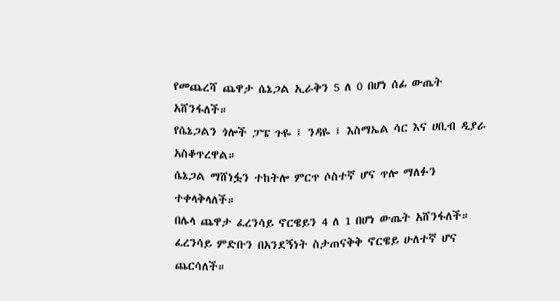የመጨረሻ ጨዋታ ሴኔጋል ኢራቅን 5 ለ 0 በሆነ ሰፊ ውጤት አሸንፋለች።
የሴኔጋልን ጎሎች ፓፔ ጉዬ ፤ ንዳዬ ፤ እስማኤል ሳር እና ሀቢብ ዲያራ አስቆጥረዋል።
ሴኔጋል ማሸነፏን ተከትሎ ምርጥ ሶስተኛ ሆና ጥሎ ማለፉን ተቀላቅላለች።
በሌላ ጨዋታ ፈረንሳይ ኖርዌይን 4 ለ 1 በሆነ ውጤት አሸንፋለች።
ፈረንሳይ ምድቡን በአንደኝነት ስታጠናቅቅ ኖርዌይ ሁለተኛ ሆና ጨርሳለች።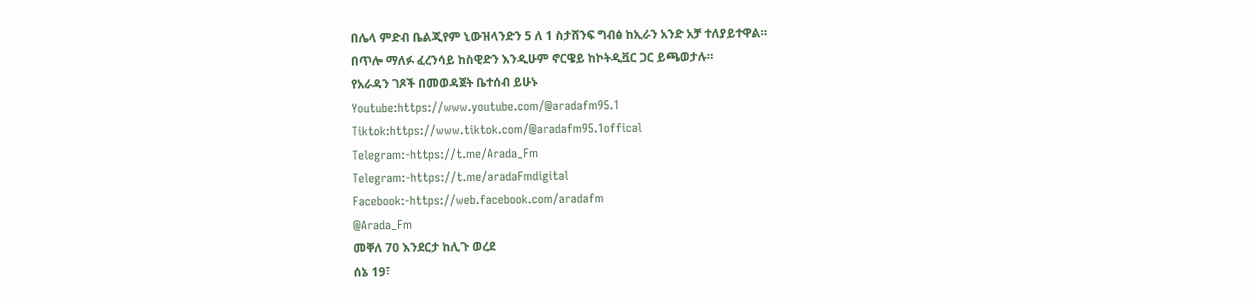በሌላ ምድብ ቤልጂየም ኒውዝላንድን 5 ለ 1 ስታሸንፍ ግብፅ ከኢራን አንድ አቻ ተለያይተዋል።
በጥሎ ማለፉ ፈረንሳይ ከስዊድን እንዲሁም ኖርዌይ ከኮትዲቯር ጋር ይጫወታሉ።
የአራዳን ገጾች በመወዳጀት ቤተሰብ ይሁኑ
Youtube:https://www.youtube.com/@aradafm95.1
Tiktok:https://www.tiktok.com/@aradafm95.1offical
Telegram:-https://t.me/Arada_Fm
Telegram:-https://t.me/aradaFmdigital
Facebook:-https://web.facebook.com/aradafm
@Arada_Fm
መቐለ 70 እንደርታ ከሊጉ ወረደ
ሰኔ 19፣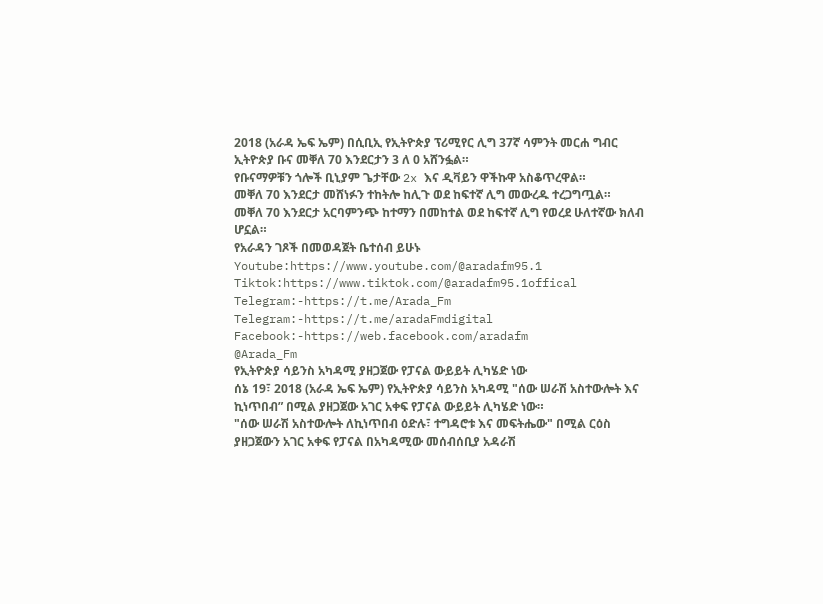2018 (አራዳ ኤፍ ኤም) በሲቢኢ የኢትዮጵያ ፕሪሚየር ሊግ 37ኛ ሳምንት መርሐ ግብር ኢትዮጵያ ቡና መቐለ 70 እንደርታን 3 ለ 0 አሸንፏል።
የቡናማዎቹን ጎሎች ቢኒያም ጌታቸው 2x እና ዲቫይን ዋችኩዋ አስቆጥረዋል።
መቐለ 70 እንደርታ መሸነፉን ተከትሎ ከሊጉ ወደ ከፍተኛ ሊግ መውረዱ ተረጋግጧል።
መቐለ 70 እንደርታ አርባምንጭ ከተማን በመከተል ወደ ከፍተኛ ሊግ የወረደ ሁለተኛው ክለብ ሆኗል።
የአራዳን ገጾች በመወዳጀት ቤተሰብ ይሁኑ
Youtube:https://www.youtube.com/@aradafm95.1
Tiktok:https://www.tiktok.com/@aradafm95.1offical
Telegram:-https://t.me/Arada_Fm
Telegram:-https://t.me/aradaFmdigital
Facebook:-https://web.facebook.com/aradafm
@Arada_Fm
የኢትዮጵያ ሳይንስ አካዳሚ ያዘጋጀው የፓናል ውይይት ሊካሄድ ነው
ሰኔ 19፣ 2018 (አራዳ ኤፍ ኤም) የኢትዮጵያ ሳይንስ አካዳሚ "ሰው ሠራሽ አስተውሎት እና ኪነጥበብ” በሚል ያዘጋጀው አገር አቀፍ የፓናል ውይይት ሊካሄድ ነው።
"ሰው ሠራሽ አስተውሎት ለኪነጥበብ ዕድሉ፣ ተግዳሮቱ እና መፍትሔው" በሚል ርዕስ ያዘጋጀውን አገር አቀፍ የፓናል በአካዳሚው መሰብሰቢያ አዳራሽ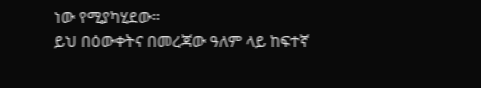ነው የሚያካሂደው።
ይህ በዕውቀትና በመረጃው ዓለም ላይ ከፍተኛ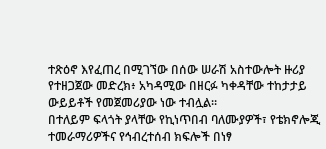ተጽዕኖ እየፈጠረ በሚገኘው በሰው ሠራሽ አስተውሎት ዙሪያ የተዘጋጀው መድረክ፥ አካዳሚው በዘርፉ ካቀዳቸው ተከታታይ ውይይቶች የመጀመሪያው ነው ተብሏል።
በተለይም ፍላጎት ያላቸው የኪነጥበብ ባለሙያዎች፣ የቴክኖሎጂ ተመራማሪዎችና የኅብረተሰብ ክፍሎች በነፃ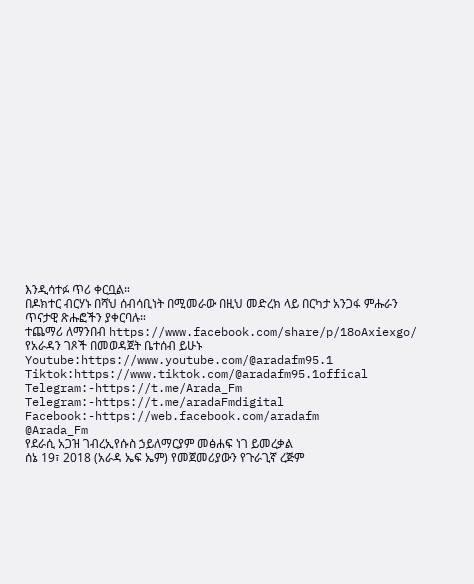እንዲሳተፉ ጥሪ ቀርቧል።
በዶክተር ብርሃኑ በሻህ ሰብሳቢነት በሚመራው በዚህ መድረክ ላይ በርካታ አንጋፋ ምሑራን ጥናታዊ ጽሑፎችን ያቀርባሉ።
ተጨማሪ ለማንበብ https://www.facebook.com/share/p/18oAxiexgo/
የአራዳን ገጾች በመወዳጀት ቤተሰብ ይሁኑ
Youtube:https://www.youtube.com/@aradafm95.1
Tiktok:https://www.tiktok.com/@aradafm95.1offical
Telegram:-https://t.me/Arada_Fm
Telegram:-https://t.me/aradaFmdigital
Facebook:-https://web.facebook.com/aradafm
@Arada_Fm
የደራሲ አጋዝ ገብረኢየሱስ ኃይለማርያም መፅሐፍ ነገ ይመረቃል
ሰኔ 19፣ 2018 (አራዳ ኤፍ ኤም) የመጀመሪያውን የጉራጊኛ ረጅም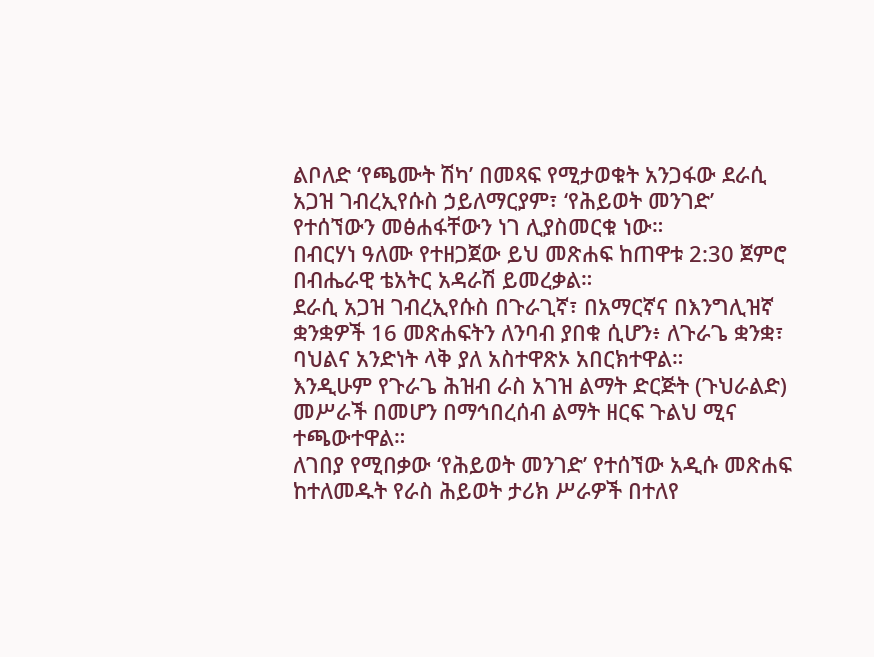ልቦለድ ‘የጫሙት ሽካ’ በመጻፍ የሚታወቁት አንጋፋው ደራሲ አጋዝ ገብረኢየሱስ ኃይለማርያም፣ ‘የሕይወት መንገድ’ የተሰኘውን መፅሐፋቸውን ነገ ሊያስመርቁ ነው።
በብርሃነ ዓለሙ የተዘጋጀው ይህ መጽሐፍ ከጠዋቱ 2:30 ጀምሮ በብሔራዊ ቴአትር አዳራሽ ይመረቃል።
ደራሲ አጋዝ ገብረኢየሱስ በጉራጊኛ፣ በአማርኛና በእንግሊዝኛ ቋንቋዎች 16 መጽሐፍትን ለንባብ ያበቁ ሲሆን፥ ለጉራጌ ቋንቋ፣ ባህልና አንድነት ላቅ ያለ አስተዋጽኦ አበርክተዋል።
እንዲሁም የጉራጌ ሕዝብ ራስ አገዝ ልማት ድርጅት (ጉህራልድ) መሥራች በመሆን በማኅበረሰብ ልማት ዘርፍ ጉልህ ሚና ተጫውተዋል።
ለገበያ የሚበቃው ‘የሕይወት መንገድ’ የተሰኘው አዲሱ መጽሐፍ ከተለመዱት የራስ ሕይወት ታሪክ ሥራዎች በተለየ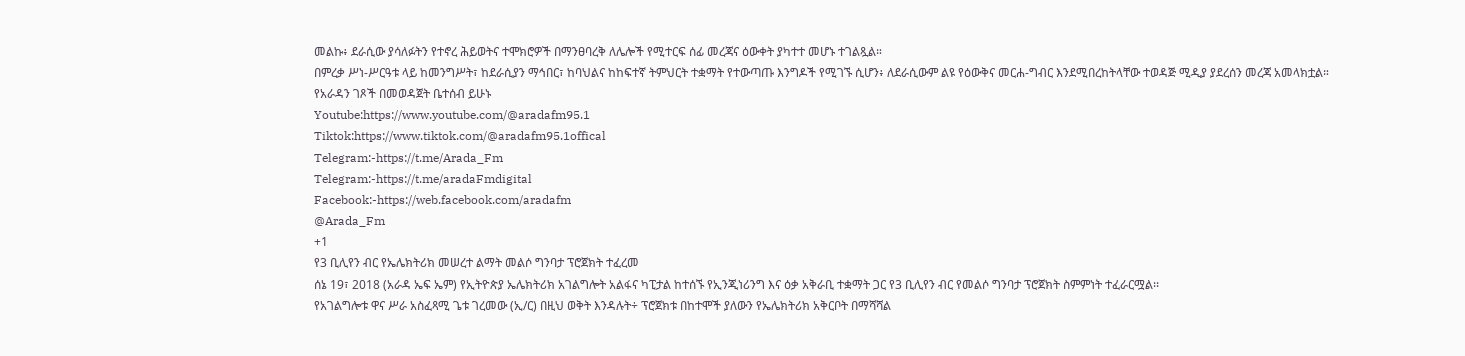መልኩ፥ ደራሲው ያሳለፉትን የተኖረ ሕይወትና ተሞክሮዎች በማንፀባረቅ ለሌሎች የሚተርፍ ሰፊ መረጃና ዕውቀት ያካተተ መሆኑ ተገልጿል።
በምረቃ ሥነ-ሥርዓቱ ላይ ከመንግሥት፣ ከደራሲያን ማኅበር፣ ከባህልና ከከፍተኛ ትምህርት ተቋማት የተውጣጡ እንግዶች የሚገኙ ሲሆን፥ ለደራሲውም ልዩ የዕውቅና መርሐ-ግብር እንደሚበረከትላቸው ተወዳጅ ሚዲያ ያደረሰን መረጃ አመላክቷል።
የአራዳን ገጾች በመወዳጀት ቤተሰብ ይሁኑ
Youtube:https://www.youtube.com/@aradafm95.1
Tiktok:https://www.tiktok.com/@aradafm95.1offical
Telegram:-https://t.me/Arada_Fm
Telegram:-https://t.me/aradaFmdigital
Facebook:-https://web.facebook.com/aradafm
@Arada_Fm
+1
የ3 ቢሊየን ብር የኤሌክትሪክ መሠረተ ልማት መልሶ ግንባታ ፕሮጀክት ተፈረመ
ሰኔ 19፣ 2018 (አራዳ ኤፍ ኤም) የኢትዮጵያ ኤሌክትሪክ አገልግሎት አልፋና ካፒታል ከተሰኙ የኢንጂነሪንግ እና ዕቃ አቅራቢ ተቋማት ጋር የ3 ቢሊየን ብር የመልሶ ግንባታ ፕሮጀክት ስምምነት ተፈራርሟል፡፡
የአገልግሎቱ ዋና ሥራ አስፈጻሚ ጌቱ ገረመው (ኢ/ር) በዚህ ወቅት እንዳሉት÷ ፕሮጀክቱ በከተሞች ያለውን የኤሌክትሪክ አቅርቦት በማሻሻል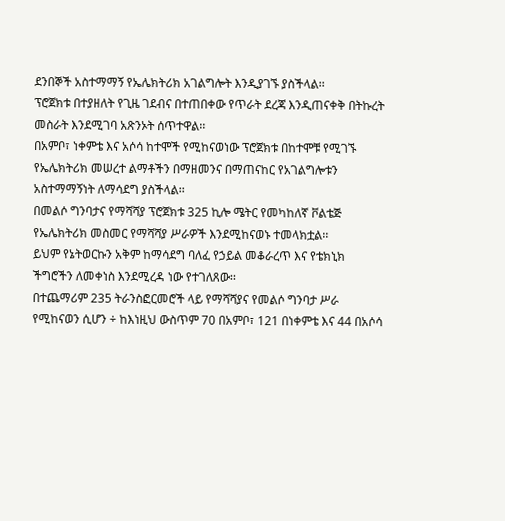ደንበኞች አስተማማኝ የኤሌክትሪክ አገልግሎት እንዲያገኙ ያስችላል፡፡
ፕሮጀክቱ በተያዘለት የጊዜ ገደብና በተጠበቀው የጥራት ደረጃ እንዲጠናቀቅ በትኩረት መስራት እንደሚገባ አጽንኦት ሰጥተዋል፡፡
በአምቦ፣ ነቀምቴ እና አሶሳ ከተሞች የሚከናወነው ፕሮጀክቱ በከተሞቹ የሚገኙ የኤሌክትሪክ መሠረተ ልማቶችን በማዘመንና በማጠናከር የአገልግሎቱን አስተማማኝነት ለማሳደግ ያስችላል፡፡
በመልሶ ግንባታና የማሻሻያ ፕሮጀክቱ 325 ኪሎ ሜትር የመካከለኛ ቮልቴጅ የኤሌክትሪክ መስመር የማሻሻያ ሥራዎች እንደሚከናወኑ ተመላክቷል፡፡
ይህም የኔትወርኩን አቅም ከማሳደግ ባለፈ የኃይል መቆራረጥ እና የቴክኒክ ችግሮችን ለመቀነስ እንደሚረዳ ነው የተገለጸው፡፡
በተጨማሪም 235 ትራንስፎርመሮች ላይ የማሻሻያና የመልሶ ግንባታ ሥራ የሚከናወን ሲሆን ÷ ከእነዚህ ውስጥም 70 በአምቦ፣ 121 በነቀምቴ እና 44 በአሶሳ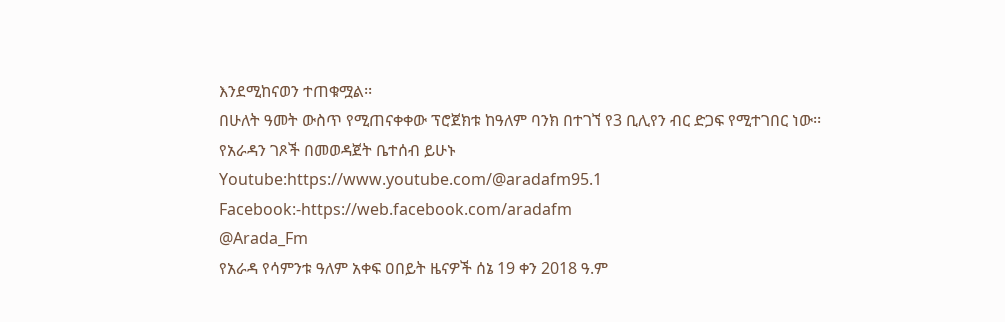እንደሚከናወን ተጠቁሟል፡፡
በሁለት ዓመት ውስጥ የሚጠናቀቀው ፕሮጀክቱ ከዓለም ባንክ በተገኘ የ3 ቢሊየን ብር ድጋፍ የሚተገበር ነው፡፡
የአራዳን ገጾች በመወዳጀት ቤተሰብ ይሁኑ
Youtube:https://www.youtube.com/@aradafm95.1
Facebook:-https://web.facebook.com/aradafm
@Arada_Fm
የአራዳ የሳምንቱ ዓለም አቀፍ ዐበይት ዜናዎች ሰኔ 19 ቀን 2018 ዓ.ም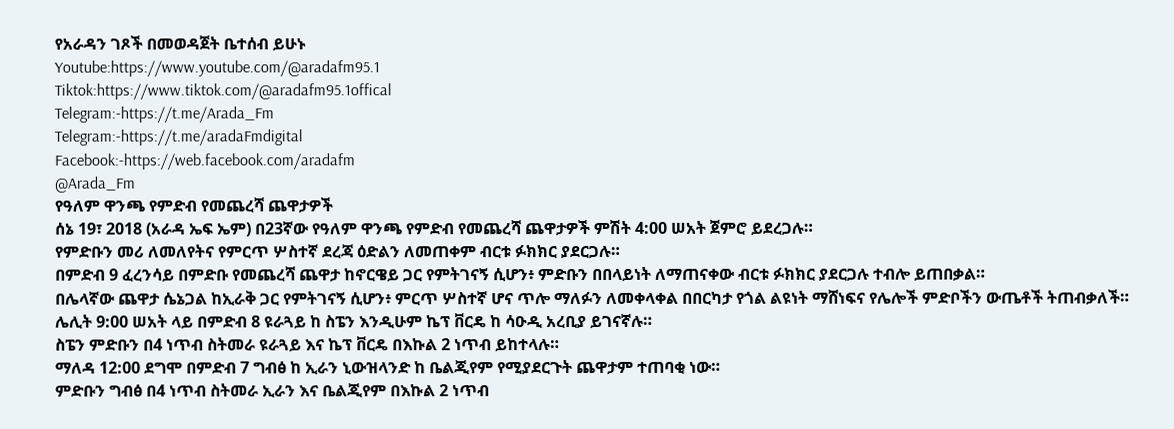የአራዳን ገጾች በመወዳጀት ቤተሰብ ይሁኑ
Youtube:https://www.youtube.com/@aradafm95.1
Tiktok:https://www.tiktok.com/@aradafm95.1offical
Telegram:-https://t.me/Arada_Fm
Telegram:-https://t.me/aradaFmdigital
Facebook:-https://web.facebook.com/aradafm
@Arada_Fm
የዓለም ዋንጫ የምድብ የመጨረሻ ጨዋታዎች
ሰኔ 19፣ 2018 (አራዳ ኤፍ ኤም) በ23ኛው የዓለም ዋንጫ የምድብ የመጨረሻ ጨዋታዎች ምሽት 4:00 ሠአት ጀምሮ ይደረጋሉ።
የምድቡን መሪ ለመለየትና የምርጥ ሦስተኛ ደረጃ ዕድልን ለመጠቀም ብርቱ ፉክክር ያደርጋሉ።
በምድብ 9 ፈረንሳይ በምድቡ የመጨረሻ ጨዋታ ከኖርዌይ ጋር የምትገናኝ ሲሆን፥ ምድቡን በበላይነት ለማጠናቀው ብርቱ ፉክክር ያደርጋሉ ተብሎ ይጠበቃል።
በሌላኛው ጨዋታ ሴኔጋል ከኢራቅ ጋር የምትገናኝ ሲሆን፥ ምርጥ ሦስተኛ ሆና ጥሎ ማለፉን ለመቀላቀል በበርካታ የጎል ልዩነት ማሸነፍና የሌሎች ምድቦችን ውጤቶች ትጠብቃለች።
ሌሊት 9:00 ሠአት ላይ በምድብ 8 ዩራጓይ ከ ስፔን እንዲሁም ኬፕ ቨርዴ ከ ሳዑዲ አረቢያ ይገናኛሉ።
ስፔን ምድቡን በ4 ነጥብ ስትመራ ዩራጓይ እና ኬፕ ቨርዴ በእኩል 2 ነጥብ ይከተላሉ።
ማለዳ 12:00 ደግሞ በምድብ 7 ግብፅ ከ ኢራን ኒውዝላንድ ከ ቤልጂየም የሚያደርጉት ጨዋታም ተጠባቂ ነው።
ምድቡን ግብፅ በ4 ነጥብ ስትመራ ኢራን እና ቤልጂየም በእኩል 2 ነጥብ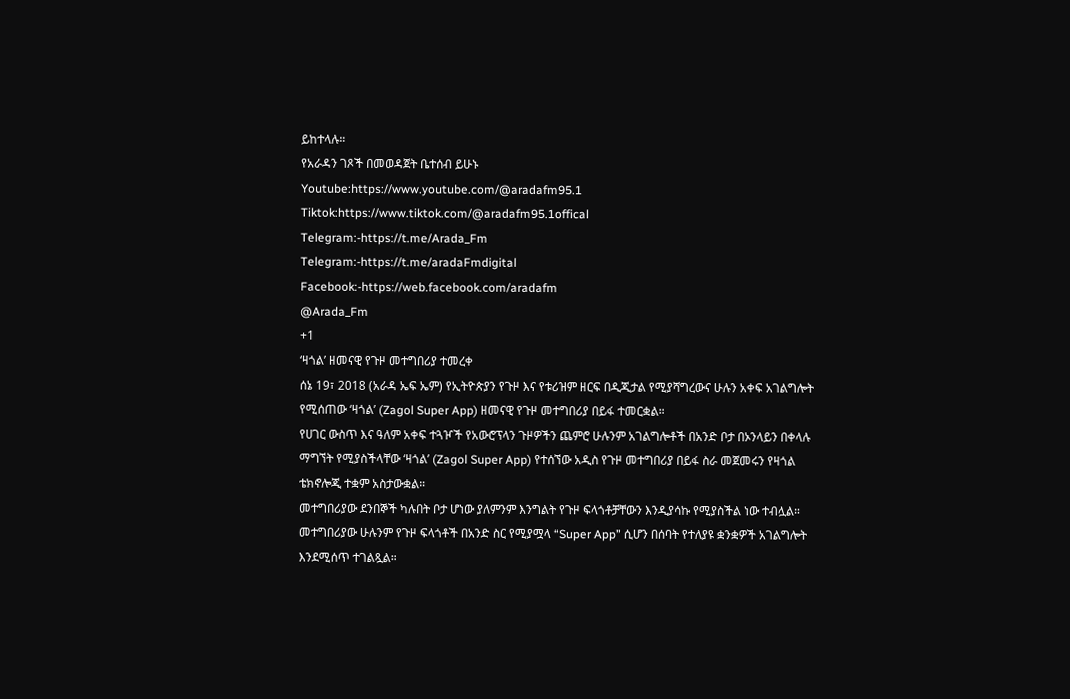ይከተላሉ።
የአራዳን ገጾች በመወዳጀት ቤተሰብ ይሁኑ
Youtube:https://www.youtube.com/@aradafm95.1
Tiktok:https://www.tiktok.com/@aradafm95.1offical
Telegram:-https://t.me/Arada_Fm
Telegram:-https://t.me/aradaFmdigital
Facebook:-https://web.facebook.com/aradafm
@Arada_Fm
+1
‘ዛጎል’ ዘመናዊ የጉዞ መተግበሪያ ተመረቀ
ሰኔ 19፣ 2018 (አራዳ ኤፍ ኤም) የኢትዮጵያን የጉዞ እና የቱሪዝም ዘርፍ በዲጂታል የሚያሻግረውና ሁሉን አቀፍ አገልግሎት የሚሰጠው ‘ዛጎል’ (Zagol Super App) ዘመናዊ የጉዞ መተግበሪያ በይፋ ተመርቋል።
የሀገር ውስጥ እና ዓለም አቀፍ ተጓዦች የአውሮፕላን ጉዞዎችን ጨምሮ ሁሉንም አገልግሎቶች በአንድ ቦታ በኦንላይን በቀላሉ ማግኘት የሚያስችላቸው ‘ዛጎል’ (Zagol Super App) የተሰኘው አዲስ የጉዞ መተግበሪያ በይፋ ስራ መጀመሩን የዛጎል ቴክኖሎጂ ተቋም አስታውቋል።
መተግበሪያው ደንበኞች ካሉበት ቦታ ሆነው ያለምንም እንግልት የጉዞ ፍላጎቶቻቸውን እንዲያሳኩ የሚያስችል ነው ተብሏል።
መተግበሪያው ሁሉንም የጉዞ ፍላጎቶች በአንድ ስር የሚያሟላ “Super App” ሲሆን በሰባት የተለያዩ ቋንቋዎች አገልግሎት እንደሚሰጥ ተገልጿል።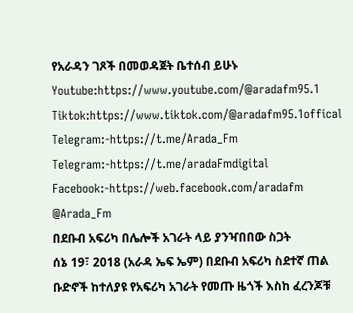የአራዳን ገጾች በመወዳጀት ቤተሰብ ይሁኑ
Youtube:https://www.youtube.com/@aradafm95.1
Tiktok:https://www.tiktok.com/@aradafm95.1offical
Telegram:-https://t.me/Arada_Fm
Telegram:-https://t.me/aradaFmdigital
Facebook:-https://web.facebook.com/aradafm
@Arada_Fm
በደቡብ አፍሪካ በሌሎች አገራት ላይ ያንዣበበው ስጋት
ሰኔ 19፣ 2018 (አራዳ ኤፍ ኤም) በደቡብ አፍሪካ ስደተኛ ጠል ቡድኖች ከተለያዩ የአፍሪካ አገራት የመጡ ዜጎች እስከ ፈረንጆቹ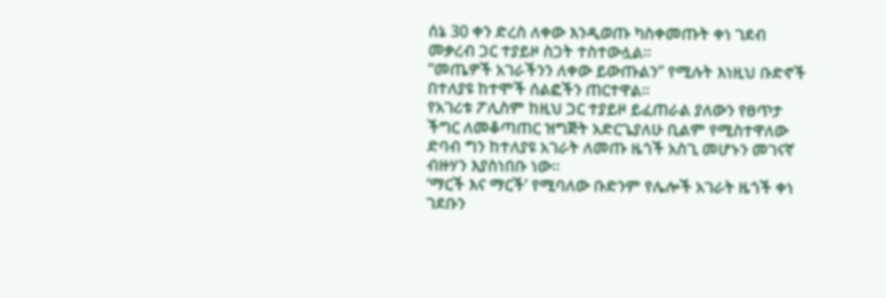ሰኔ 30 ቀን ድረስ ለቀው እንዲወጡ ካስቀመጡት ቀነ ገደብ መቃረብ ጋር ተያይዞ ስጋት ተስተውሏል።
“መጤዎች አገራችንን ለቀው ይውጡልን” የሚሉት እነዚህ ቡድኖች በተለያዩ ከተሞች ሰልፎችን ጠርተዋል።
የአገሪቱ ፖሊስም ከዚህ ጋር ተያይዞ ይፈጠራል ያለውን የፀጥታ ችግር ለመቆጣጠር ዝግጅት አድርጌያለሁ ቢልም የሚስተዋለው ድባብ ግን ከተለያዩ አገራት ለመጡ ዜጎች አስጊ መሆኑን መገናኛ ብዙሃን እያስነበቡ ነው።
‘ማርች እና ማርች’ የሚባለው ቡድንም የሌሎች አገራት ዜጎች ቀነ ገደቡን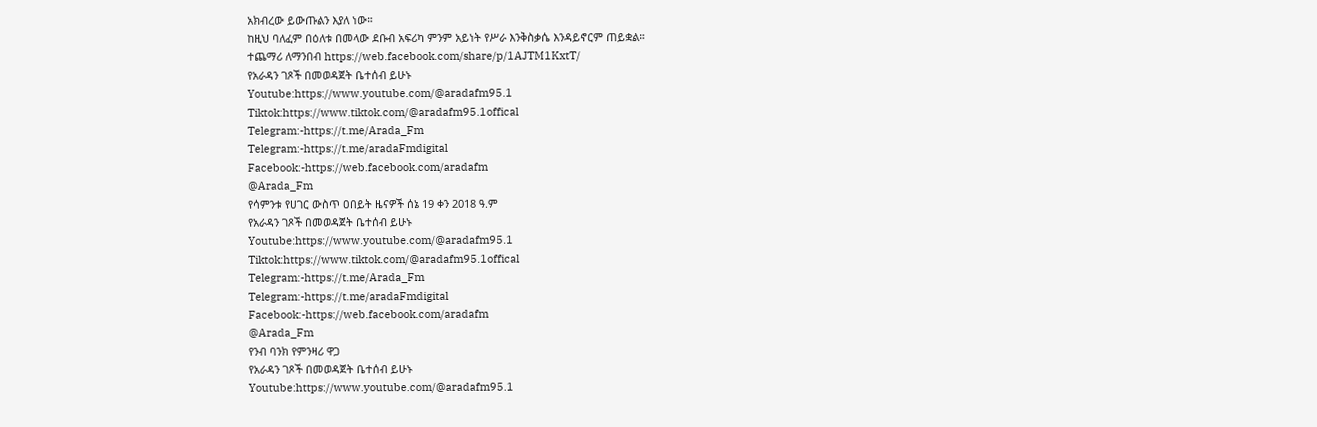አክብረው ይውጡልን እያለ ነው።
ከዚህ ባለፈም በዕለቱ በመላው ደቡብ አፍሪካ ምንም አይነት የሥራ እንቅስቃሴ እንዳይኖርም ጠይቋል።
ተጨማሪ ለማንበብ https://web.facebook.com/share/p/1AJTM1KxtT/
የአራዳን ገጾች በመወዳጀት ቤተሰብ ይሁኑ
Youtube:https://www.youtube.com/@aradafm95.1
Tiktok:https://www.tiktok.com/@aradafm95.1offical
Telegram:-https://t.me/Arada_Fm
Telegram:-https://t.me/aradaFmdigital
Facebook:-https://web.facebook.com/aradafm
@Arada_Fm
የሳምንቱ የሀገር ውስጥ ዐበይት ዜናዎች ሰኔ 19 ቀን 2018 ዓ.ም
የአራዳን ገጾች በመወዳጀት ቤተሰብ ይሁኑ
Youtube:https://www.youtube.com/@aradafm95.1
Tiktok:https://www.tiktok.com/@aradafm95.1offical
Telegram:-https://t.me/Arada_Fm
Telegram:-https://t.me/aradaFmdigital
Facebook:-https://web.facebook.com/aradafm
@Arada_Fm
የንብ ባንክ የምንዛሪ ዋጋ
የአራዳን ገጾች በመወዳጀት ቤተሰብ ይሁኑ
Youtube:https://www.youtube.com/@aradafm95.1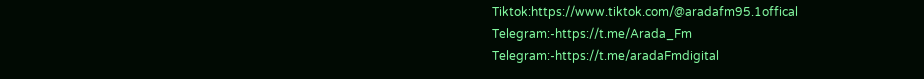Tiktok:https://www.tiktok.com/@aradafm95.1offical
Telegram:-https://t.me/Arada_Fm
Telegram:-https://t.me/aradaFmdigital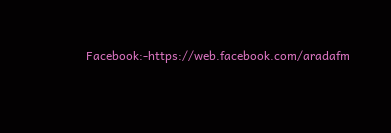Facebook:-https://web.facebook.com/aradafm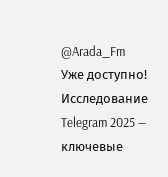@Arada_Fm
Уже доступно! Исследование Telegram 2025 — ключевые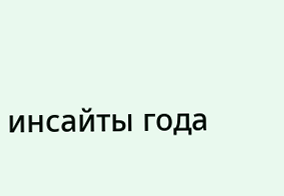инсайты года